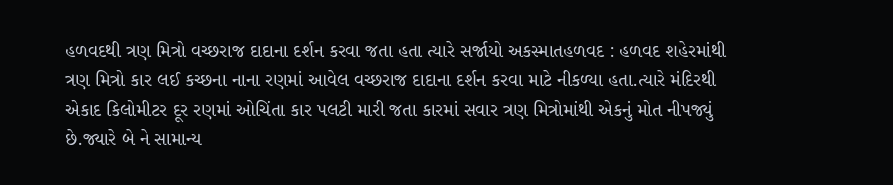હળવદથી ત્રણ મિત્રો વચ્છરાજ દાદાના દર્શન કરવા જતા હતા ત્યારે સર્જાયો અકસ્માતહળવદ : હળવદ શહેરમાંથી ત્રણ મિત્રો કાર લઈ કચ્છના નાના રણમાં આવેલ વચ્છરાજ દાદાના દર્શન કરવા માટે નીકળ્યા હતા.ત્યારે મંદિરથી એકાદ કિલોમીટર દૂર રણમાં ઓચિંતા કાર પલટી મારી જતા કારમાં સવાર ત્રણ મિત્રોમાંથી એકનું મોત નીપજ્યું છે.જ્યારે બે ને સામાન્ય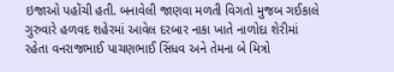ઇજાઓ પહોંચી હતી. બનાવેલી જાણવા મળતી વિગતો મુજબ ગઈકાલે ગુરુવારે હળવદ શહેરમાં આવેલ દરબાર નાકા ખાતે નાળોદા શેરીમાં રહેતા વનરાજભાઈ પાચણભાઈ સિંધવ અને તેમના બે મિત્રો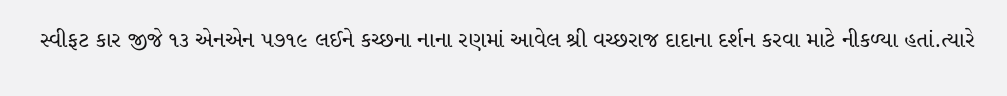સ્વીફટ કાર જીજે ૧૩ એનએન ૫૭૧૯ લઈને કચ્છના નાના રણમાં આવેલ શ્રી વચ્છરાજ દાદાના દર્શન કરવા માટે નીકળ્યા હતાં.ત્યારે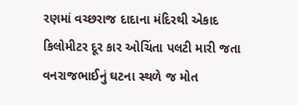રણમાં વચ્છરાજ દાદાના મંદિરથી એકાદ કિલોમીટર દૂર કાર ઓચિંતા પલટી મારી જતા વનરાજભાઈનું ઘટના સ્થળે જ મોત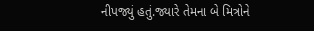નીપજ્યું હતું.જ્યારે તેમના બે મિત્રોને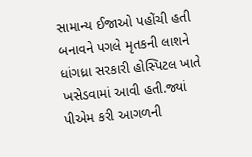સામાન્ય ઈજાઓ પહોંચી હતી બનાવને પગલે મૃતકની લાશને ધાંગધ્રા સરકારી હોસ્પિટલ ખાતે ખસેડવામાં આવી હતી.જ્યાં પીએમ કરી આગળની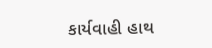કાર્યવાહી હાથ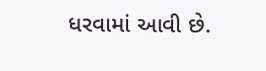ધરવામાં આવી છે.